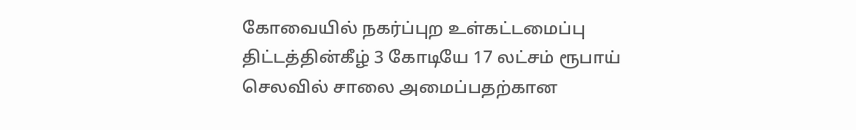கோவையில் நகர்ப்புற உள்கட்டமைப்பு திட்டத்தின்கீழ் 3 கோடியே 17 லட்சம் ரூபாய் செலவில் சாலை அமைப்பதற்கான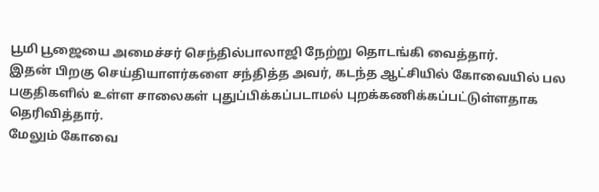பூமி பூஜையை அமைச்சர் செந்தில்பாலாஜி நேற்று தொடங்கி வைத்தார்.
இதன் பிறகு செய்தியாளர்களை சந்தித்த அவர், கடந்த ஆட்சியில் கோவையில் பல பகுதிகளில் உள்ள சாலைகள் புதுப்பிக்கப்படாமல் புறக்கணிக்கப்பட்டுள்ளதாக தெரிவித்தார்.
மேலும் கோவை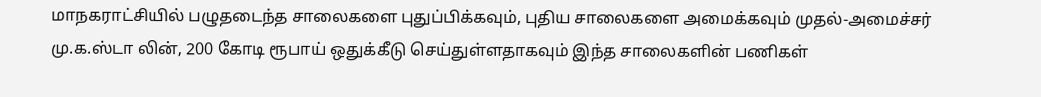மாநகராட்சியில் பழுதடைந்த சாலைகளை புதுப்பிக்கவும், புதிய சாலைகளை அமைக்கவும் முதல்-அமைச்சர் மு.க.ஸ்டா லின், 200 கோடி ரூபாய் ஒதுக்கீடு செய்துள்ளதாகவும் இந்த சாலைகளின் பணிகள்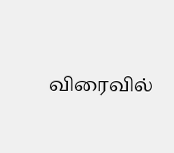விரைவில்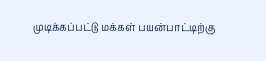முடிக்கப்பட்டு மக்கள் பயன்பாட்டிற்கு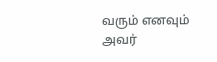வரும் எனவும் அவர்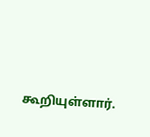கூறியுள்ளார்.